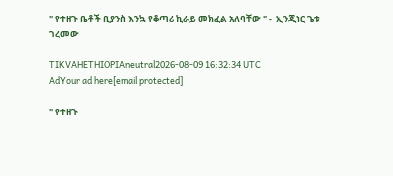" የተዘጉ ቤቶች ቢያንስ እንኳ የቆጣሪ ኪራይ መክፈል አለባቸው " -  ኢንጂነር ጌቱ ገረመው

TIKVAHETHIOPIAneutral2026-08-09 16:32:34 UTC
AdYour ad here[email protected]

" የተዘጉ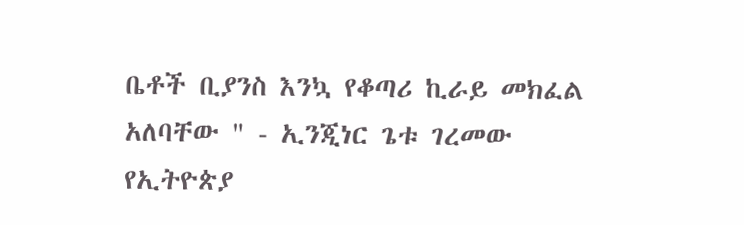ቤቶች ቢያንስ እንኳ የቆጣሪ ኪራይ መክፈል አለባቸው " - ኢንጂነር ጌቱ ገረመው የኢትዮጵያ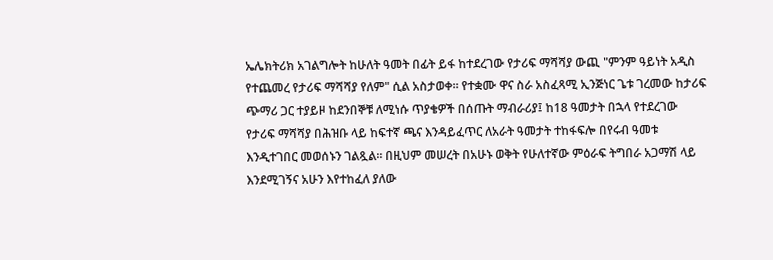ኤሌክትሪክ አገልግሎት ከሁለት ዓመት በፊት ይፋ ከተደረገው የታሪፍ ማሻሻያ ውጪ "ምንም ዓይነት አዲስ የተጨመረ የታሪፍ ማሻሻያ የለም" ሲል አስታወቀ። የተቋሙ ዋና ስራ አስፈጻሚ ኢንጅነር ጌቱ ገረመው ከታሪፍ ጭማሪ ጋር ተያይዞ ከደንበኞቹ ለሚነሱ ጥያቄዎች በሰጡት ማብራሪያ፤ ከ18 ዓመታት በኋላ የተደረገው የታሪፍ ማሻሻያ በሕዝቡ ላይ ከፍተኛ ጫና እንዳይፈጥር ለአራት ዓመታት ተከፋፍሎ በየሩብ ዓመቱ እንዲተገበር መወሰኑን ገልጿል። በዚህም መሠረት በአሁኑ ወቅት የሁለተኛው ምዕራፍ ትግበራ አጋማሽ ላይ እንደሚገኝና አሁን እየተከፈለ ያለው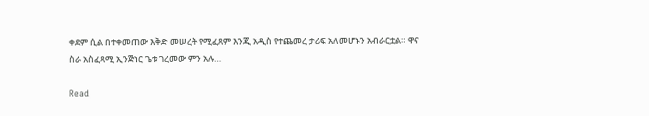ቀደም ሲል በተቀመጠው እቅድ መሠረት የሚፈጸም እንጂ አዲስ የተጨመረ ታሪፍ አለመሆኑን አብራርቷል። ዋና ስራ አስፈጻሚ ኢንጅነር ጌቱ ገረመው ምን አሉ…

Read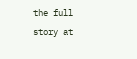the full story at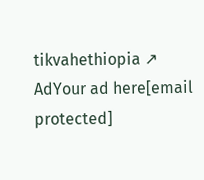tikvahethiopia ↗
AdYour ad here[email protected]